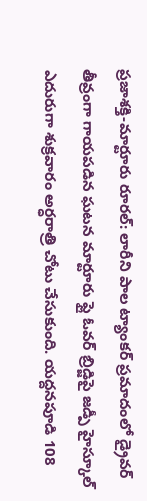ప్రజాశక్తి-మార్టూరు రూరల్: లారీని పాల ట్యాంకర్ ప్రమాదంలో డ్రైవర్ తీవ్రంగా గాయపడిన ఘటన మార్టూరు ఫ్లై ఓవర్ బ్రిడ్జిపై జడ్పీ హైస్కూల్ ఎదురుగా శుక్రవారం అర్ధరాత్రి చోటు చేసుకుంది. యద్దనపూడి 108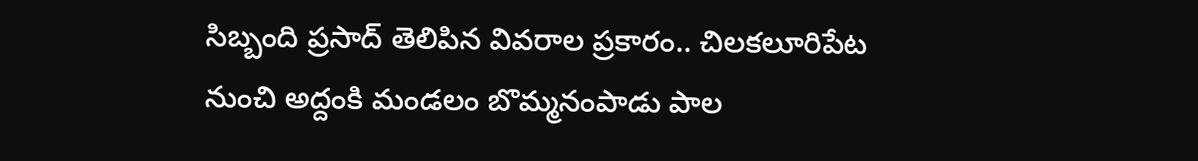సిబ్బంది ప్రసాద్ తెలిపిన వివరాల ప్రకారం.. చిలకలూరిపేట నుంచి అద్దంకి మండలం బొమ్మనంపాడు పాల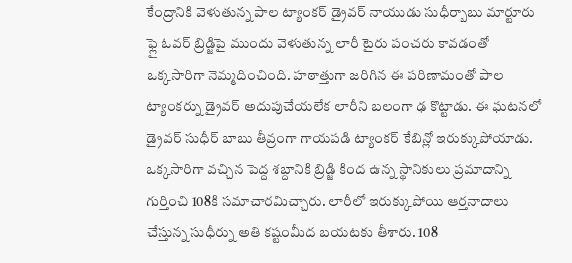కేంద్రానికి వెళుతున్న పాల ట్యాంకర్ డ్రైవర్ నాయుడు సుధీర్బాబు మార్టూరు ఫ్లై ఓవర్ బ్రిడ్జిపై ముందు వెళుతున్న లారీ టైరు పంచరు కావడంతో ఒక్కసారిగా నెమ్మదించింది. హఠాత్తుగా జరిగిన ఈ పరిణామంతో పాల ట్యాంకర్ను డ్రైవర్ అదుపుచేయలేక లారీని బలంగా ఢ కొట్టాడు. ఈ ఘటనలో డ్రైవర్ సుధీర్ బాబు తీవ్రంగా గాయపడి ట్యాంకర్ కేబిన్లో ఇరుక్కుపోయాడు. ఒక్కసారిగా వచ్చిన పెద్ద శబ్దానికి బ్రిడ్జి కింద ఉన్న స్థానికులు ప్రమాదాన్ని గుర్తించి 108కి సమాచారమిచ్చారు. లారీలో ఇరుక్కుపోయి ఆర్తనాదాలు చేస్తున్న సుధీర్ను అతి కష్టంమీద బయటకు తీశారు. 108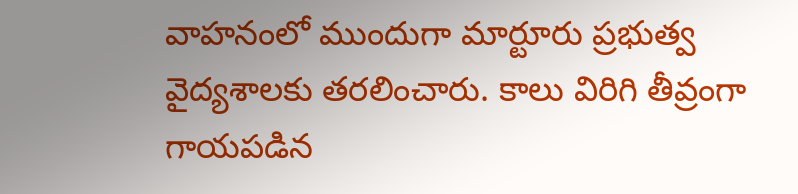వాహనంలో ముందుగా మార్టూరు ప్రభుత్వ వైద్యశాలకు తరలించారు. కాలు విరిగి తీవ్రంగా గాయపడిన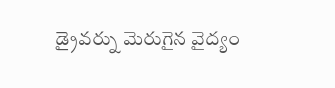డ్రైవర్ను మెరుగైన వైద్యం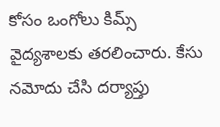కోసం ఒంగోలు కిమ్స్ వైద్యశాలకు తరలించారు. కేసు నమోదు చేసి దర్యాప్తు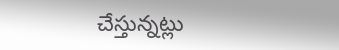చేస్తున్నట్లు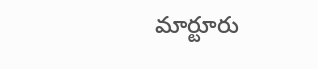మార్టూరు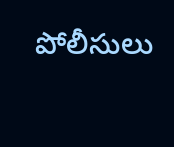పోలీసులు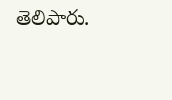తెలిపారు.